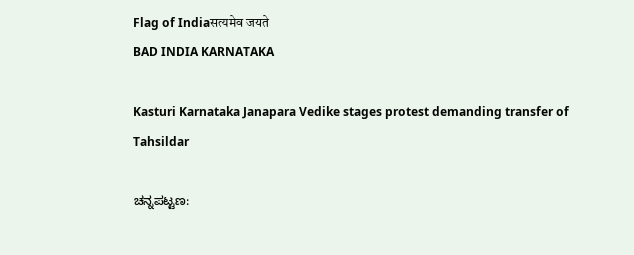Flag of Indiaसत्यमेव जयते
BAD INDIA KARNATAKA

Kasturi Karnataka Janapara Vedike stages protest demanding transfer of Tahsildar

ಚನ್ನಪಟ್ಟಣ: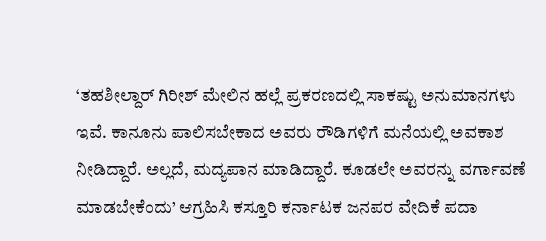‘ತಹಶೀಲ್ದಾರ್ ಗಿರೀಶ್ ಮೇಲಿನ ಹಲ್ಲೆ ಪ್ರಕರಣದಲ್ಲಿ ಸಾಕಷ್ಟು ಅನುಮಾನಗಳು ಇವೆ. ಕಾನೂನು ಪಾಲಿಸಬೇಕಾದ ಅವರು ರೌಡಿಗಳಿಗೆ ಮನೆಯಲ್ಲಿ ಅವಕಾಶ ನೀಡಿದ್ದಾರೆ. ಅಲ್ಲದೆ, ಮದ್ಯಪಾನ ಮಾಡಿದ್ದಾರೆ. ಕೂಡಲೇ ಅವರನ್ನು ವರ್ಗಾವಣೆ ಮಾಡಬೇಕೆಂದು’ ಆಗ್ರಹಿಸಿ ಕಸ್ತೂರಿ ಕರ್ನಾಟಕ ಜನಪರ ವೇದಿಕೆ ಪದಾ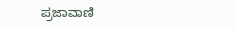ಪ್ರಜಾವಾಣಿ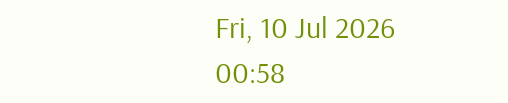Fri, 10 Jul 2026 00:58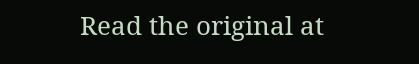Read the original at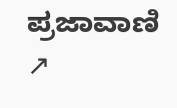ಪ್ರಜಾವಾಣಿ ↗